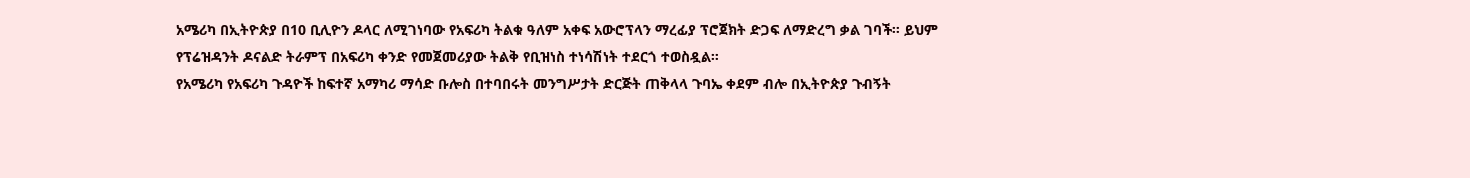አሜሪካ በኢትዮጵያ በ10 ቢሊዮን ዶላር ለሚገነባው የአፍሪካ ትልቁ ዓለም አቀፍ አውሮፕላን ማረፊያ ፕሮጀክት ድጋፍ ለማድረግ ቃል ገባች። ይህም የፕሬዝዳንት ዶናልድ ትራምፕ በአፍሪካ ቀንድ የመጀመሪያው ትልቅ የቢዝነስ ተነሳሽነት ተደርጎ ተወስዷል።
የአሜሪካ የአፍሪካ ጉዳዮች ከፍተኛ አማካሪ ማሳድ ቡሎስ በተባበሩት መንግሥታት ድርጅት ጠቅላላ ጉባኤ ቀደም ብሎ በኢትዮጵያ ጉብኝት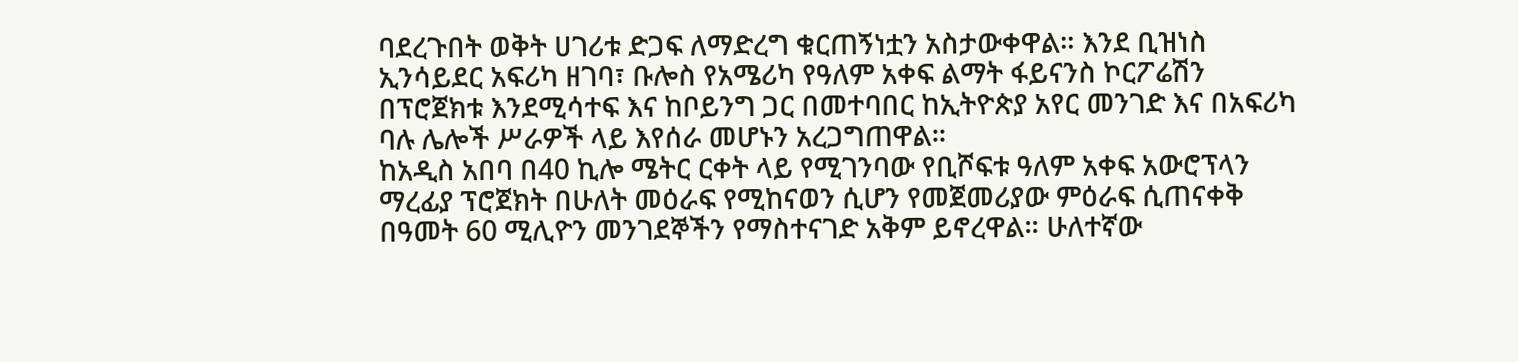ባደረጉበት ወቅት ሀገሪቱ ድጋፍ ለማድረግ ቁርጠኝነቷን አስታውቀዋል። እንደ ቢዝነስ ኢንሳይደር አፍሪካ ዘገባ፣ ቡሎስ የአሜሪካ የዓለም አቀፍ ልማት ፋይናንስ ኮርፖሬሽን በፕሮጀክቱ እንደሚሳተፍ እና ከቦይንግ ጋር በመተባበር ከኢትዮጵያ አየር መንገድ እና በአፍሪካ ባሉ ሌሎች ሥራዎች ላይ እየሰራ መሆኑን አረጋግጠዋል።
ከአዲስ አበባ በ40 ኪሎ ሜትር ርቀት ላይ የሚገንባው የቢሾፍቱ ዓለም አቀፍ አውሮፕላን ማረፊያ ፕሮጀክት በሁለት መዕራፍ የሚከናወን ሲሆን የመጀመሪያው ምዕራፍ ሲጠናቀቅ በዓመት 60 ሚሊዮን መንገደኞችን የማስተናገድ አቅም ይኖረዋል። ሁለተኛው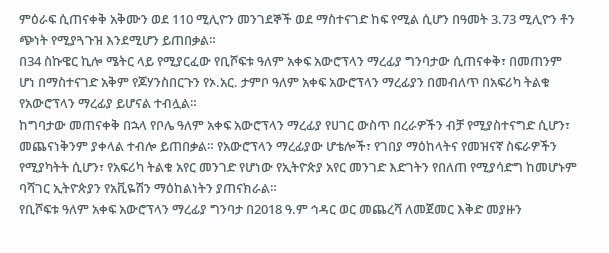ምዕራፍ ሲጠናቀቅ አቅሙን ወደ 110 ሚሊዮን መንገደኞች ወደ ማስተናገድ ከፍ የሚል ሲሆን በዓመት 3.73 ሚሊዮን ቶን ጭነት የሚያጓጉዝ እንደሚሆን ይጠበቃል።
በ34 ስኩዌር ኪሎ ሜትር ላይ የሚያርፈው የቢሾፍቱ ዓለም አቀፍ አውሮፕላን ማረፊያ ግንባታው ሲጠናቀቅ፣ በመጠንም ሆነ በማስተናገድ አቅም የጆሃንስበርጉን የኦ.አር. ታምቦ ዓለም አቀፍ አውሮፕላን ማረፊያን በመብለጥ በአፍሪካ ትልቁ የአውሮፕላን ማረፊያ ይሆናል ተብሏል።
ከግባታው መጠናቀቅ በኋላ የቦሌ ዓለም አቀፍ አውሮፕላን ማረፊያ የሀገር ውስጥ በረራዎችን ብቻ የሚያስተናግድ ሲሆን፣ መጨናነቅንም ያቀላል ተብሎ ይጠበቃል። የአውሮፕላን ማረፊያው ሆቴሎች፣ የገበያ ማዕከላትና የመዝናኛ ስፍራዎችን የሚያካትት ሲሆን፣ የአፍሪካ ትልቁ አየር መንገድ የሆነው የኢትዮጵያ አየር መንገድ እድገትን የበለጠ የሚያሳድግ ከመሆኑም ባሻገር ኢትዮጵያን የአቪዬሽን ማዕከልነትን ያጠናክራል።
የቢሾፍቱ ዓለም አቀፍ አውሮፕላን ማረፊያ ግንባታ በ2018 ዓ.ም ኅዳር ወር መጨረሻ ለመጀመር እቅድ መያዙን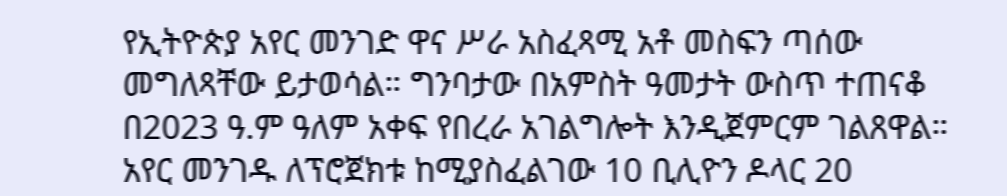የኢትዮጵያ አየር መንገድ ዋና ሥራ አስፈጻሚ አቶ መስፍን ጣሰው መግለጻቸው ይታወሳል። ግንባታው በአምስት ዓመታት ውስጥ ተጠናቆ በ2023 ዓ.ም ዓለም አቀፍ የበረራ አገልግሎት እንዲጀምርም ገልጸዋል። አየር መንገዱ ለፕሮጀክቱ ከሚያስፈልገው 10 ቢሊዮን ዶላር 20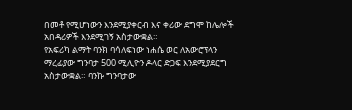በመቶ የሚሆነውን እንደሚያቀርብ እና ቀሪው ደግሞ ከሌሎች አበዳሪዎች እንደሚገኝ አስታውቋል።
የአፍሪካ ልማት ባንክ ባሳለፍነው ነሐሴ ወር ለአውሮፕላን ማረፊያው ግንባታ 500 ሚሊዮን ዶላር ድጋፍ እንደሚያደርግ አስታውቋል። ባንኩ ግንባታው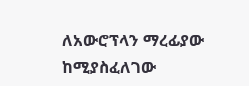ለአውሮፕላን ማረፊያው ከሚያስፈለገው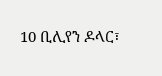10 ቢሊየን ዶላር፣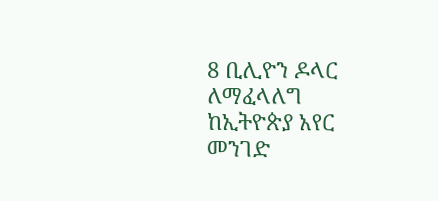8 ቢሊዮን ዶላር ለማፈላለግ ከኢትዮጵያ አየር መንገድ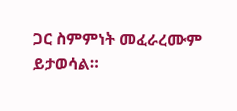ጋር ስምምነት መፈራረሙም ይታወሳል።